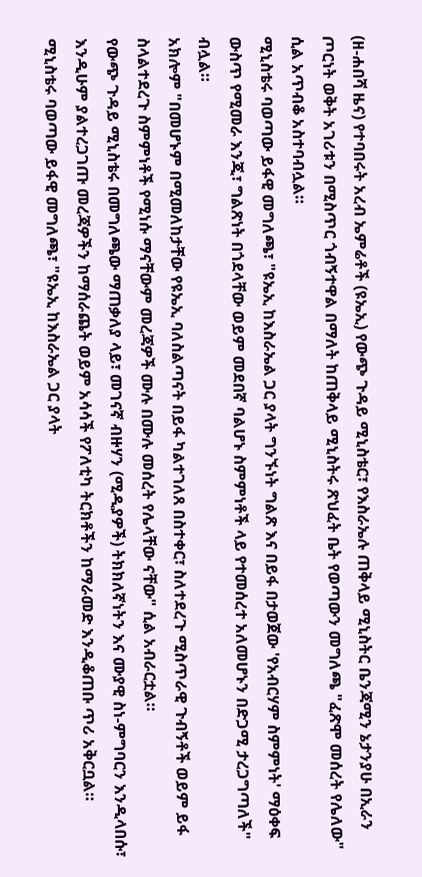(ዘ-ሐበሻ ዜና) የተባበሩት አረብ ኤምሬቶች (ዩኤኢ) የውጭ ጉዳይ ሚኒስቴር፣ የእስራኤሉ ጠቅላይ ሚኒስትር ቤንጃሚን ኔታንያሁ በኢራን ጦርነት ወቅት አገሪቱን በሚስጥር ጎብኝተዋል በማለት ከጠቅላይ ሚኒስትሩ ጽህፈት ቤት የወጣውን መግለጫ "ፈጽሞ መሰረት የሌለው" ሲል አጥብቆ አስተባብሏል።
ሚኒስቴሩ ባወጣው ይፋዊ መግለጫ፣ "ዩኤኢ ከእስራኤል ጋር ያላት ግንኙነት ግልጽ እና በይፋ በታወጀው 'የአብርሃም ስምምነት' ማዕቀፍ ውስጥ የሚመራ እንጂ፣ ግልጽነት በጎደላቸው ወይም መደበኛ ባልሆኑ ስምምነቶች ላይ የተመሰረተ አለመሆኑን በድጋሚ ታረጋግጣለች" ብሏል።
አክሎም "በመሆኑም በሚመለከታቸው የዩኤኢ ባለስልጣናት በይፋ ካልተገለጸ በስተቀር፣ ስለተደረጉ ሚስጥራዊ ጉብኝቶች ወይም ይፋ ስላልተደረጉ ስምምነቶች የሚነሱ ማናቸውም መረጃዎች ሙሉ በሙሉ መሰረት የሌላቸው ናቸው" ሲል አብራርቷል።
የውጭ ጉዳይ ሚኒስቴሩ በመግለጫው ማጠቃለያ ላይ፣ መገናኛ ብዙሃን (ሚዲያዎች) ትክክለኛነትን እና ሙያዊ ስነ-ምግባርን እንዲላበሱ፣ እንዲሁም ያልተረጋገጡ መረጃዎችን ከማሰራጨት ወይም አሳሳች የፖለቲካ ትርክቶችን ከማራመድ እንዲቆጠቡ ጥሪ አቅርቧል።
ሚኒስቴሩ ባወጣው ይፋዊ መግለጫ፣ "ዩኤኢ ከእስራኤል ጋር ያላት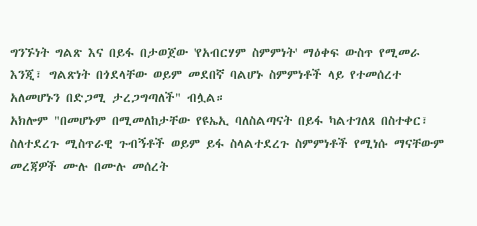ግንኙነት ግልጽ እና በይፋ በታወጀው 'የአብርሃም ስምምነት' ማዕቀፍ ውስጥ የሚመራ እንጂ፣ ግልጽነት በጎደላቸው ወይም መደበኛ ባልሆኑ ስምምነቶች ላይ የተመሰረተ አለመሆኑን በድጋሚ ታረጋግጣለች" ብሏል።
አክሎም "በመሆኑም በሚመለከታቸው የዩኤኢ ባለስልጣናት በይፋ ካልተገለጸ በስተቀር፣ ስለተደረጉ ሚስጥራዊ ጉብኝቶች ወይም ይፋ ስላልተደረጉ ስምምነቶች የሚነሱ ማናቸውም መረጃዎች ሙሉ በሙሉ መሰረት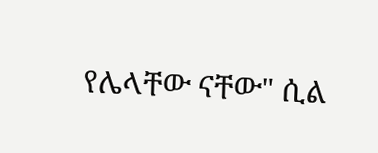የሌላቸው ናቸው" ሲል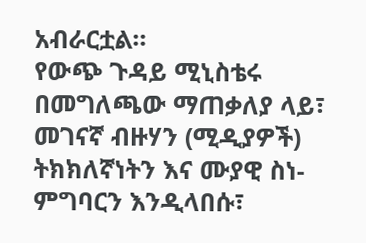አብራርቷል።
የውጭ ጉዳይ ሚኒስቴሩ በመግለጫው ማጠቃለያ ላይ፣ መገናኛ ብዙሃን (ሚዲያዎች) ትክክለኛነትን እና ሙያዊ ስነ-ምግባርን እንዲላበሱ፣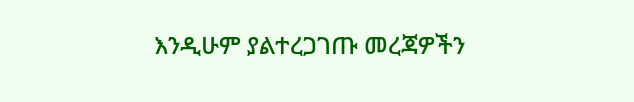እንዲሁም ያልተረጋገጡ መረጃዎችን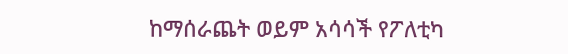ከማሰራጨት ወይም አሳሳች የፖለቲካ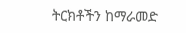ትርክቶችን ከማራመድ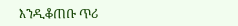እንዲቆጠቡ ጥሪ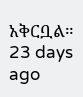አቅርቧል።
23 days ago